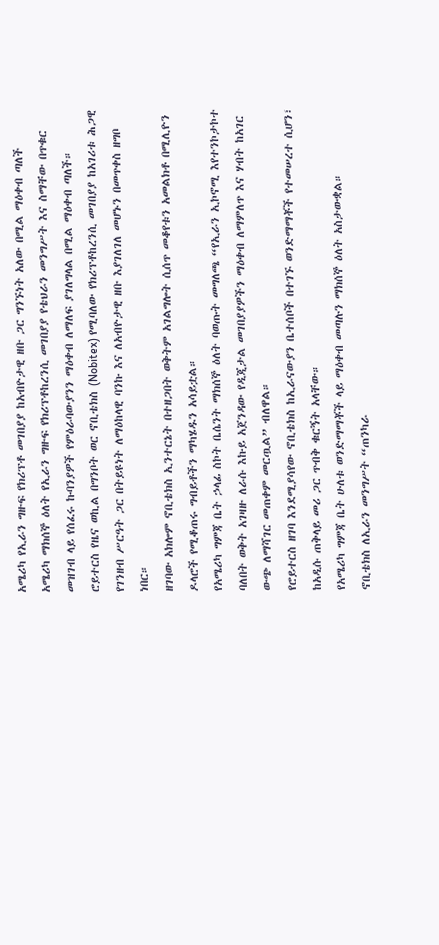አሜሪካ የኢራን ግዙፍ የክሪፕቶ መገበያያ ከአብዮታዊ ዘቡ ጋር ግንኙነት አለው በሚል ማዕቀብ ጣለች
አሜሪካ ማክሰኞ ዕለት የኢራን ግዙፍ የክሪፕቶከረንሲ መገበያያ የቴህራን መንግሥት እና ስማቸው በጥቁር መዝገብ ላይ የሰፈሩ ኩባንያዎች የምዕራባውያንን ማዕቀብ ለማለፍ ያገለግላል በሚል ማዕቀብ ጣለች።
ሮይተርስ የዜና ወኪል በግንቦት ወር ኖቢቴክስ (Nobitex) የሚባለው የክሪፕቶከረንሲ መገበያያ ከአገሪቱ ሕጋዊ የገንዘብ ሥርዓት ጋር በትይዩነት ለማዕከላዊ ባንኩ እና ለአብዮታዊ ዘቡ እያገለገለ መሆኑን በመጥቀስ ዘግቦ ነበር።
ዘገባው አክሎም ኖቢቴክስ ኢንተርኔት በተዘጋበት ወቅትም አገልግሎት ሲሰጥ መቆየቱን አመልክቶ በሚሊዮን ዶላሮች የሚቆጠሩ ግብይቶችን ማካሄዱን አሳይቷል።
የአሜሪካ ግምጃ ቤት ኃላፊ ስኮት ቤሴንት ማክሰኞ ዕለት ባወጡት መግለጫ “የኢራን ኢኮኖሚ እየተንኮታኮተ ባለበት ወቅት አገዛዙ ለራሱ እኩይ አጀንዳው የዲጂታል መገበያያዎችን ማዕቀብ ለማምለጥ እና ሃብት ከአገር ውጭ ለማሻገር መጠቀም መርጧል” ብለዋል።
የሮይተርስ ዘገባ እንደሚያሳየው ኖቢቴክስ ከኢራናውያን ቤተሰቦች በተገኙ ወንድማማቾች የተመሠረተ ሲሆን፣ ከአዲሱ ጠቅላይ መሪ ጋር ጥብቅ ቁርኝት አላቸው።
የአሜሪካ ግምጃ ቤት ሁለቱ ወንድማማቾች ላይ ማዕቀብ መጣሉን ማክሰኞ ዕለት አስታውቋል።
ኖቢቴክስ ለኢራን መንግሥት “ጠንካራ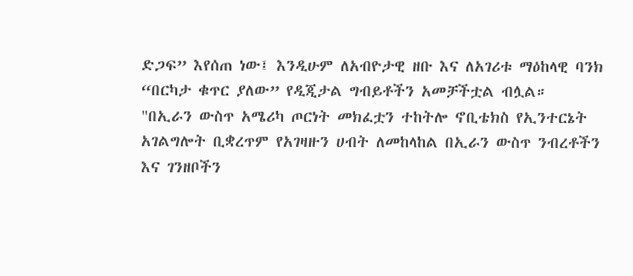ድጋፍ” እየሰጠ ነው፤ እንዲሁም ለአብዮታዊ ዘቡ እና ለአገሪቱ ማዕከላዊ ባንክ “በርካታ ቁጥር ያለው” የዲጂታል ግብይቶችን አመቻችቷል ብሏል።
"በኢራን ውስጥ አሜሪካ ጦርነት መክፈቷን ተከትሎ ኖቢቴክስ የኢንተርኔት አገልግሎት ቢቋረጥም የአገዛዙን ሀብት ለመከላከል በኢራን ውስጥ ንብረቶችን እና ገንዘቦችን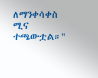ለማንቀሳቀስ ሚና ተጫውቷል።"